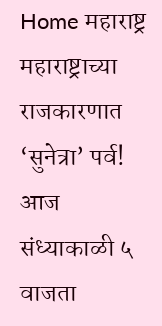Home महाराष्ट्र महाराष्ट्राच्या राजकारणात ‘सुनेत्रा’ पर्व! आज संध्याकाळी ५ वाजता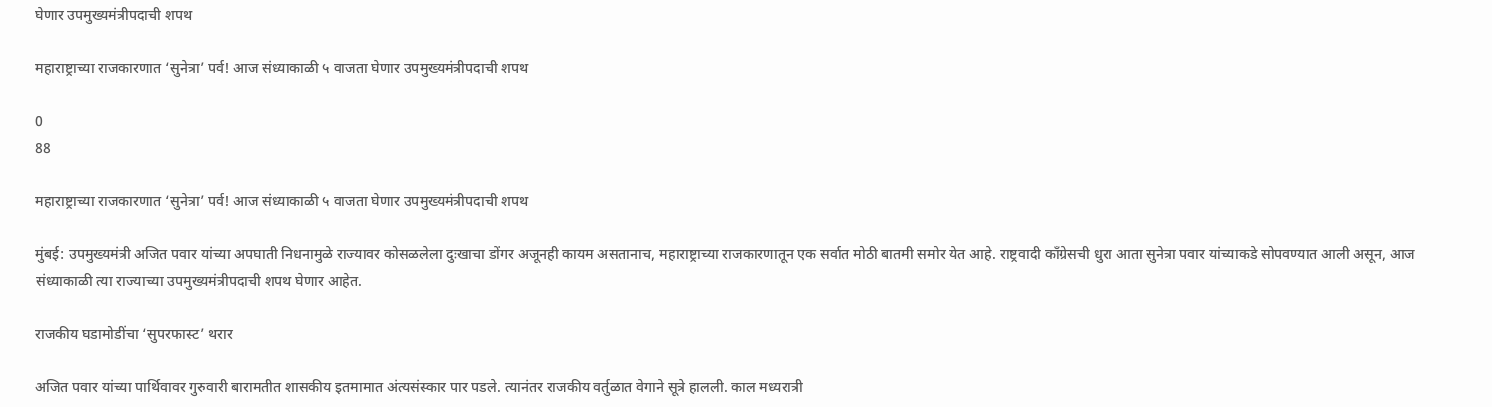घेणार उपमुख्यमंत्रीपदाची शपथ

महाराष्ट्राच्या राजकारणात ‘सुनेत्रा’ पर्व! आज संध्याकाळी ५ वाजता घेणार उपमुख्यमंत्रीपदाची शपथ

0
88

महाराष्ट्राच्या राजकारणात ‘सुनेत्रा’ पर्व! आज संध्याकाळी ५ वाजता घेणार उपमुख्यमंत्रीपदाची शपथ

मुंबई: उपमुख्यमंत्री अजित पवार यांच्या अपघाती निधनामुळे राज्यावर कोसळलेला दुःखाचा डोंगर अजूनही कायम असतानाच, महाराष्ट्राच्या राजकारणातून एक सर्वात मोठी बातमी समोर येत आहे. राष्ट्रवादी काँग्रेसची धुरा आता सुनेत्रा पवार यांच्याकडे सोपवण्यात आली असून, आज संध्याकाळी त्या राज्याच्या उपमुख्यमंत्रीपदाची शपथ घेणार आहेत.

राजकीय घडामोडींचा ‘सुपरफास्ट’ थरार

अजित पवार यांच्या पार्थिवावर गुरुवारी बारामतीत शासकीय इतमामात अंत्यसंस्कार पार पडले. त्यानंतर राजकीय वर्तुळात वेगाने सूत्रे हालली. काल मध्यरात्री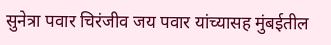सुनेत्रा पवार चिरंजीव जय पवार यांच्यासह मुंबईतील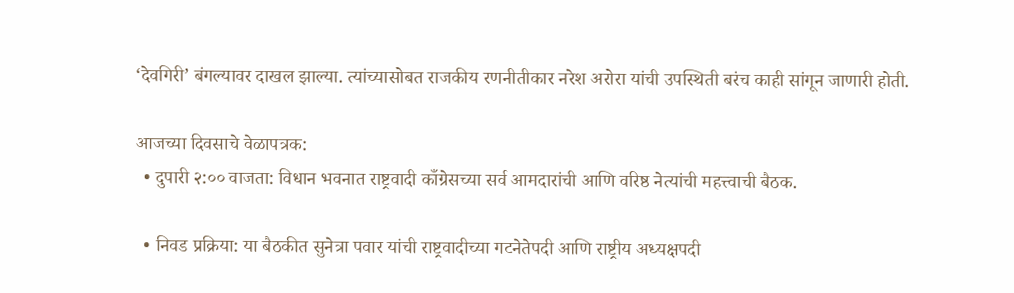‘देवगिरी’ बंगल्यावर दाखल झाल्या. त्यांच्यासोबत राजकीय रणनीतीकार नरेश अरोरा यांची उपस्थिती बरंच काही सांगून जाणारी होती.

आजच्या दिवसाचे वेळापत्रक:
  • दुपारी २:०० वाजता: विधान भवनात राष्ट्रवादी काँग्रेसच्या सर्व आमदारांची आणि वरिष्ठ नेत्यांची महत्त्वाची बैठक.

  • निवड प्रक्रिया: या बैठकीत सुनेत्रा पवार यांची राष्ट्रवादीच्या गटनेतेपदी आणि राष्ट्रीय अध्यक्षपदी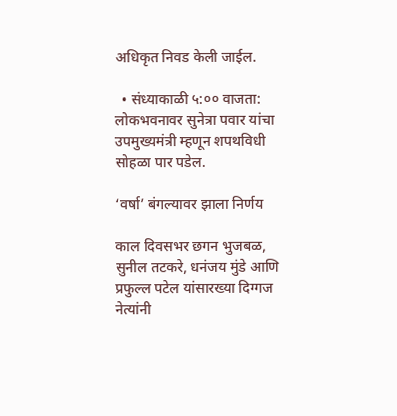अधिकृत निवड केली जाईल.

  • संध्याकाळी ५:०० वाजता: लोकभवनावर सुनेत्रा पवार यांचा उपमुख्यमंत्री म्हणून शपथविधी सोहळा पार पडेल.

‘वर्षा’ बंगल्यावर झाला निर्णय

काल दिवसभर छगन भुजबळ, सुनील तटकरे, धनंजय मुंडे आणि प्रफुल्ल पटेल यांसारख्या दिग्गज नेत्यांनी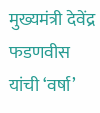मुख्यमंत्री देवेंद्र फडणवीस यांची ‘वर्षा’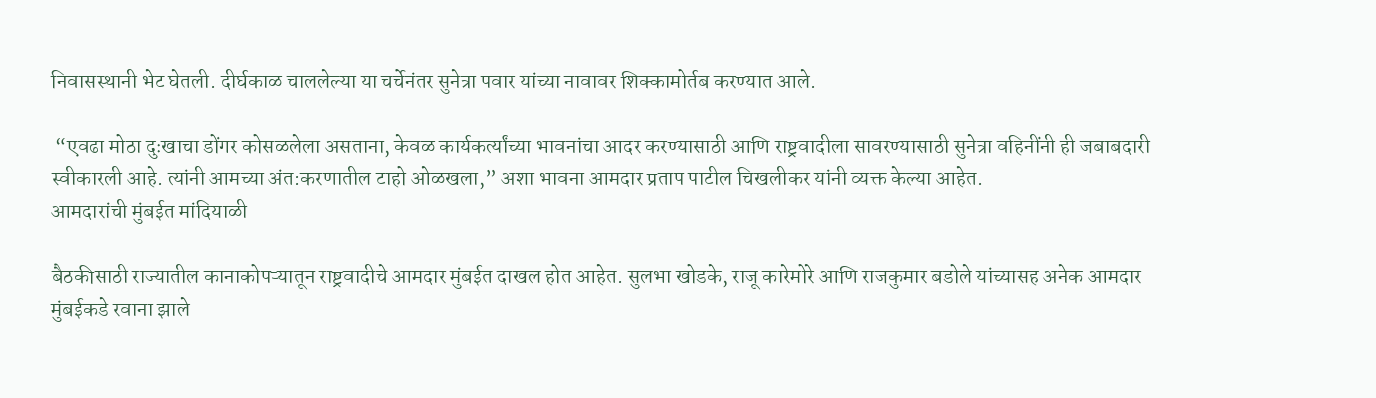निवासस्थानी भेट घेतली. दीर्घकाळ चाललेल्या या चर्चेनंतर सुनेत्रा पवार यांच्या नावावर शिक्कामोर्तब करण्यात आले.

 “एवढा मोठा दुःखाचा डोंगर कोसळलेला असताना, केवळ कार्यकर्त्यांच्या भावनांचा आदर करण्यासाठी आणि राष्ट्रवादीला सावरण्यासाठी सुनेत्रा वहिनींनी ही जबाबदारी स्वीकारली आहे. त्यांनी आमच्या अंत:करणातील टाहो ओळखला,” अशा भावना आमदार प्रताप पाटील चिखलीकर यांनी व्यक्त केल्या आहेत.
आमदारांची मुंबईत मांदियाळी

बैठकीसाठी राज्यातील कानाकोपऱ्यातून राष्ट्रवादीचे आमदार मुंबईत दाखल होत आहेत. सुलभा खोडके, राजू कारेमोरे आणि राजकुमार बडोले यांच्यासह अनेक आमदार मुंबईकडे रवाना झाले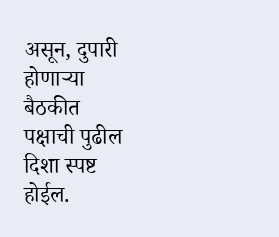असून, दुपारी होणाऱ्या बैठकीत पक्षाची पुढील दिशा स्पष्ट होईल.